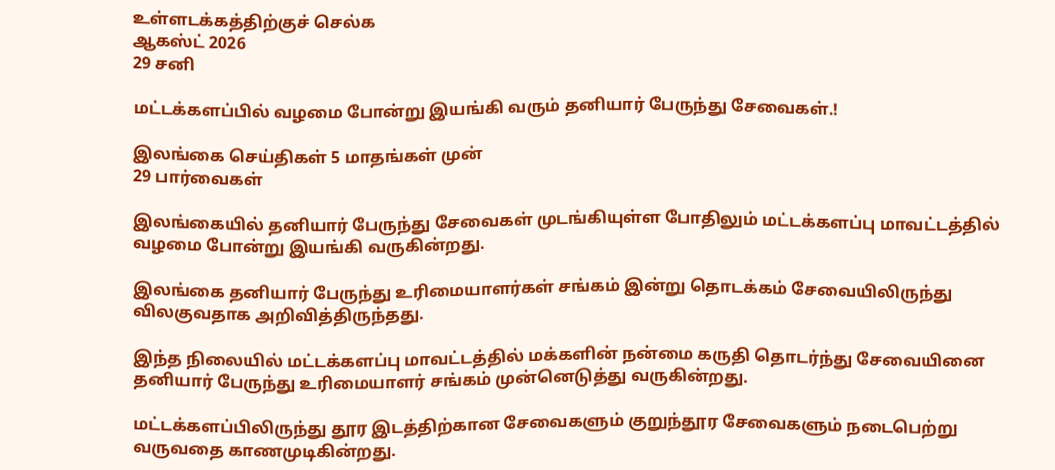உள்ளடக்கத்திற்குச் செல்க
ஆகஸ்ட் 2026
29 சனி

மட்டக்களப்பில் வழமை போன்று இயங்கி வரும் தனியார் பேருந்து சேவைகள்.!

இலங்கை செய்திகள் 5 மாதங்கள் முன்
29 பார்வைகள்

இலங்கையில் தனியார் பேருந்து சேவைகள் முடங்கியுள்ள போதிலும் மட்டக்களப்பு மாவட்டத்தில் வழமை போன்று இயங்கி வருகின்றது.

இலங்கை தனியார் பேருந்து உரிமையாளர்கள் சங்கம் இன்று தொடக்கம் சேவையிலிருந்து விலகுவதாக அறிவித்திருந்தது.

இந்த நிலையில் மட்டக்களப்பு மாவட்டத்தில் மக்களின் நன்மை கருதி தொடர்ந்து சேவையினை தனியார் பேருந்து உரிமையாளர் சங்கம் முன்னெடுத்து வருகின்றது.

மட்டக்களப்பிலிருந்து தூர இடத்திற்கான சேவைகளும் குறுந்தூர சேவைகளும் நடைபெற்று வருவதை காணமுடிகின்றது.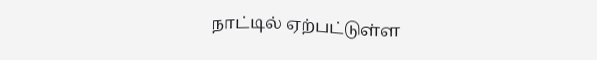நாட்டில் ஏற்பட்டுள்ள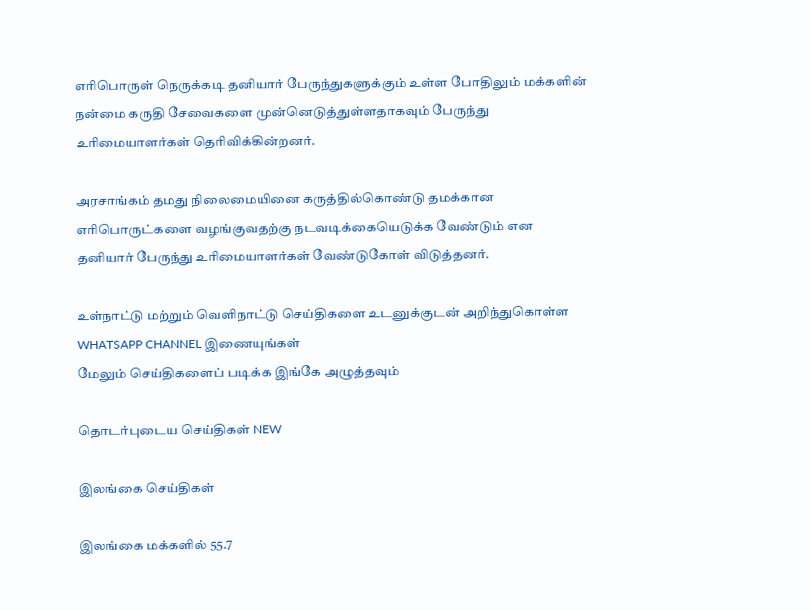எரிபொருள் நெருக்கடி தனியார் பேருந்துகளுக்கும் உள்ள போதிலும் மக்களின் நன்மை கருதி சேவைகளை முன்னெடுத்துள்ளதாகவும் பேருந்து உரிமையாளர்கள் தெரிவிக்கின்றனர்.

அரசாங்கம் தமது நிலைமையினை கருத்தில்கொண்டு தமக்கான எரிபொருட்களை வழங்குவதற்கு நடவடிக்கையெடுக்க வேண்டும் என தனியார் பேருந்து உரிமையாளர்கள் வேண்டுகோள் விடுத்தனர்.

உள்நாட்டு மற்றும் வெளிநாட்டு செய்திகளை உடனுக்குடன் அறிந்துகொள்ள WHATSAPP CHANNEL இணையுங்கள்
மேலும் செய்திகளைப் படிக்க இங்கே அழுத்தவும்

தொடர்புடைய செய்திகள் NEW

இலங்கை செய்திகள்

இலங்கை மக்களில் 55.7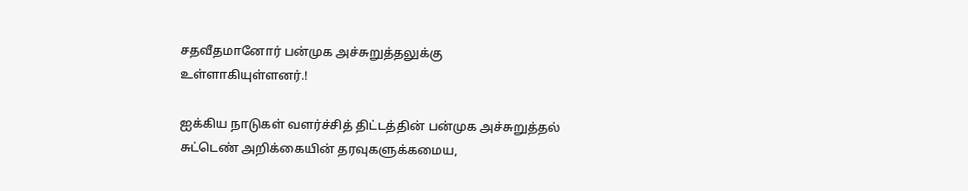சதவீதமானோர் பன்முக அச்சுறுத்தலுக்கு உள்ளாகியுள்ளனர்.!

ஐக்கிய நாடுகள் வளர்ச்சித் திட்டத்தின் பன்முக அச்சுறுத்தல் சுட்டெண் அறிக்கையின் தரவுகளுக்கமைய,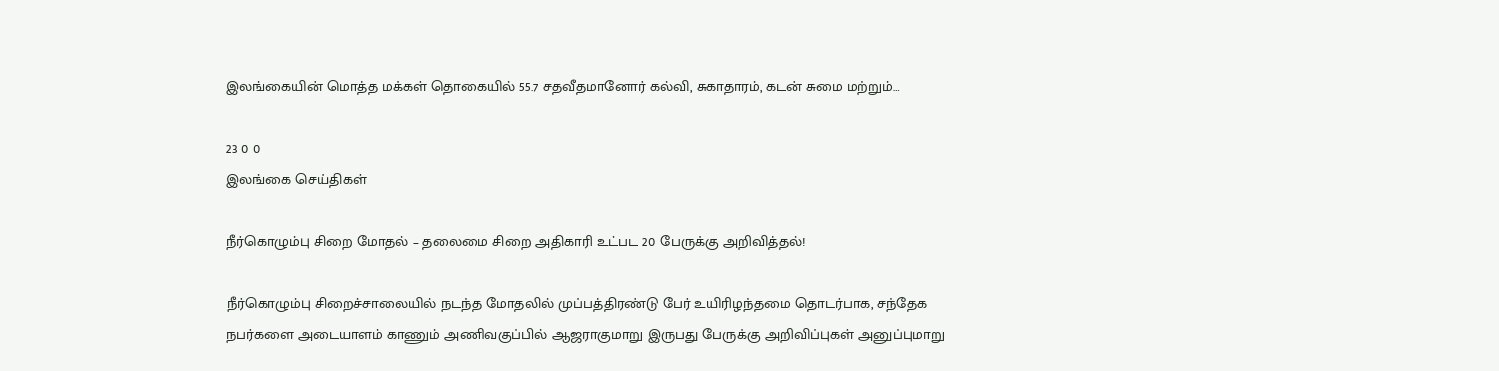இலங்கையின் மொத்த மக்கள் தொகையில் 55.7 சதவீதமானோர் கல்வி, சுகாதாரம், கடன் சுமை மற்றும்…

23 0 0
இலங்கை செய்திகள்

நீர்கொழும்பு சிறை மோதல் – தலைமை சிறை அதிகாரி உட்பட 20 பேருக்கு அறிவித்தல்!

நீர்கொழும்பு சிறைச்சாலையில் நடந்த மோதலில் முப்பத்திரண்டு பேர் உயிரிழந்தமை தொடர்பாக, சந்தேக நபர்களை அடையாளம் காணும் அணிவகுப்பில் ஆஜராகுமாறு இருபது பேருக்கு அறிவிப்புகள் அனுப்புமாறு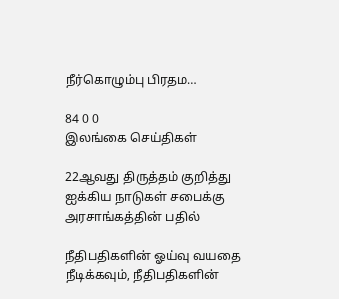நீர்கொழும்பு பிரதம…

84 0 0
இலங்கை செய்திகள்

22ஆவது திருத்தம் குறித்து ஐக்கிய நாடுகள் சபைக்கு அரசாங்கத்தின் பதில்

நீதிபதிகளின் ஓய்வு வயதை நீடிக்கவும், நீதிபதிகளின்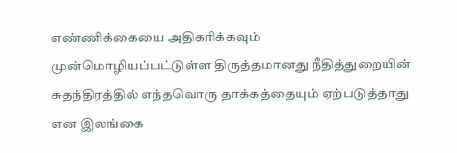எண்ணிக்கையை அதிகரிக்கவும் முன்மொழியப்பட்டுள்ள திருத்தமானது நீதித்துறையின் சுதந்திரத்தில் எந்தவொரு தாக்கத்தையும் ஏற்படுத்தாது என இலங்கை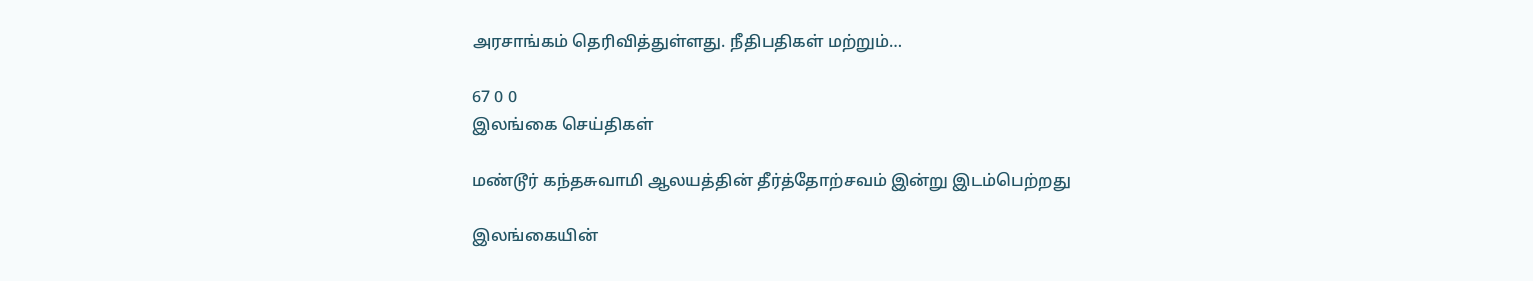அரசாங்கம் தெரிவித்துள்ளது. நீதிபதிகள் மற்றும்…

67 0 0
இலங்கை செய்திகள்

மண்டூர் கந்தசுவாமி ஆலயத்தின் தீர்த்தோற்சவம் இன்று இடம்பெற்றது

இலங்கையின்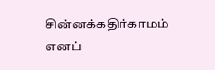சின்னக்கதிர்காமம் எனப்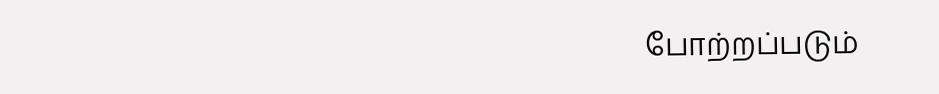போற்றப்படும்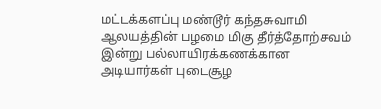மட்டக்களப்பு மண்டூர் கந்தசுவாமி ஆலயத்தின் பழமை மிகு தீர்த்தோற்சவம் இன்று பல்லாயிரக்கணக்கான அடியார்கள் புடைசூழ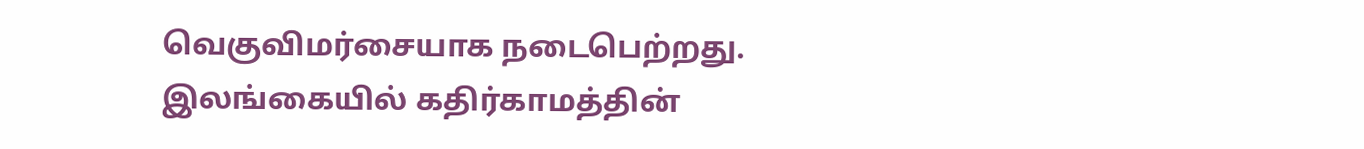வெகுவிமர்சையாக நடைபெற்றது. இலங்கையில் கதிர்காமத்தின்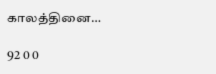காலத்தினை…

92 0 0